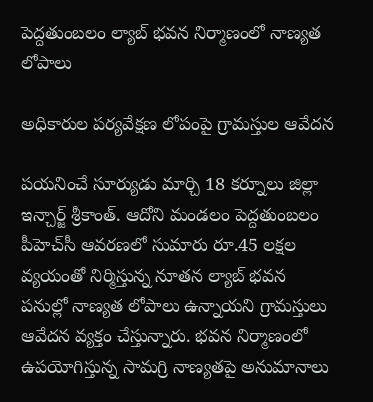పెద్దతుంబలం ల్యాబ్ భవన నిర్మాణంలో నాణ్యత లోపాలు

అధికారుల పర్యవేక్షణ లోపంపై గ్రామస్తుల ఆవేదన

పయనించే సూర్యుడు మార్చి 18 కర్నూలు జిల్లా ఇన్చార్జ్ శ్రీకాంత్. ఆదోని మండలం పెద్దతుంబలం పీహెచ్‌సీ ఆవరణలో సుమారు రూ.45 లక్షల వ్యయంతో నిర్మిస్తున్న నూతన ల్యాబ్ భవన పనుల్లో నాణ్యత లోపాలు ఉన్నాయని గ్రామస్తులు ఆవేదన వ్యక్తం చేస్తున్నారు. భవన నిర్మాణంలో ఉపయోగిస్తున్న సామగ్రి నాణ్యతపై అనుమానాలు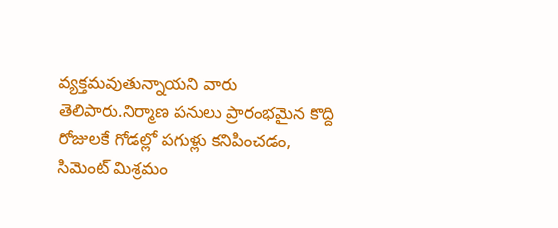వ్యక్తమవుతున్నాయని వారు తెలిపారు.నిర్మాణ పనులు ప్రారంభమైన కొద్ది రోజులకే గోడల్లో పగుళ్లు కనిపించడం, సిమెంట్ మిశ్రమం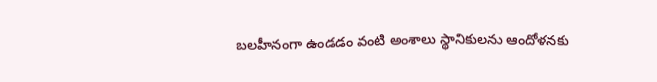బలహీనంగా ఉండడం వంటి అంశాలు స్థానికులను ఆందోళనకు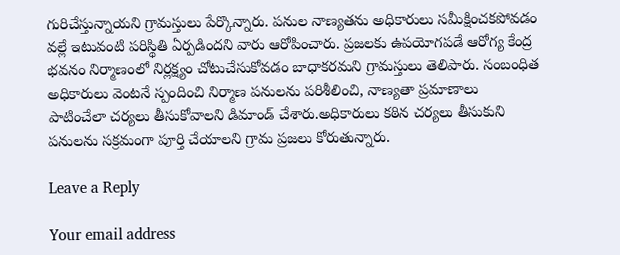గురిచేస్తున్నాయని గ్రామస్తులు పేర్కొన్నారు. పనుల నాణ్యతను అధికారులు సమీక్షించకపోవడం వల్లే ఇటువంటి పరిస్థితి ఏర్పడిందని వారు ఆరోపించారు. ప్రజలకు ఉపయోగపడే ఆరోగ్య కేంద్ర భవనం నిర్మాణంలో నిర్లక్ష్యం చోటుచేసుకోవడం బాధాకరమని గ్రామస్తులు తెలిపారు. సంబంధిత అధికారులు వెంటనే స్పందించి నిర్మాణ పనులను పరిశీలించి, నాణ్యతా ప్రమాణాలు పాటించేలా చర్యలు తీసుకోవాలని డిమాండ్ చేశారు.అధికారులు కఠిన చర్యలు తీసుకుని పనులను సక్రమంగా పూర్తి చేయాలని గ్రామ ప్రజలు కోరుతున్నారు.

Leave a Reply

Your email address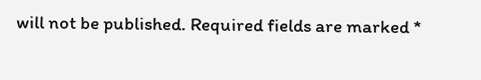will not be published. Required fields are marked *